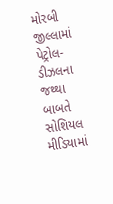મોરબી જીલ્લામાં પેટ્રોલ-ડીઝલના જથ્થા બાબતે સોશિયલ મીડિયામાં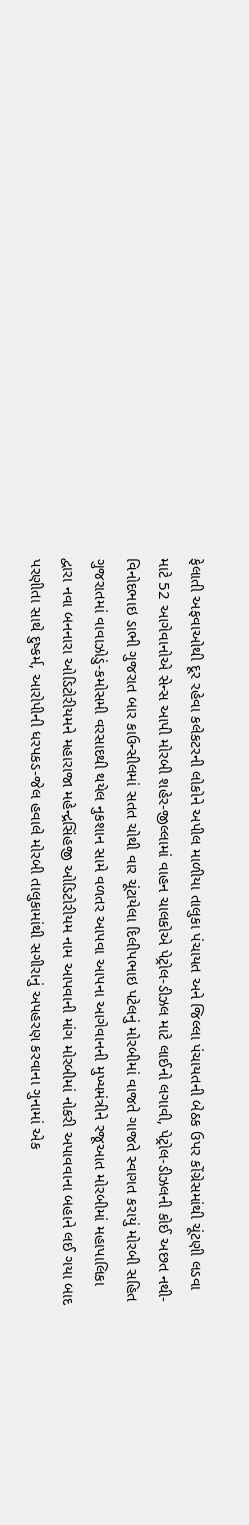ફેલાતી અફવાઓથી દૂર રહેવા કલેકટરની લોકોને અપીલ માળીયા તાલુકા પંચાયત અને જિલ્લા પંચાયતની બેઠક ઉપર કોંગ્રેસમાંથી ચૂંટણી લડવા માટે 52 આગેવાનોએ સેન્સ આપી મોરબી શહેર-જીલ્લામાં વાહન ચાલકોએ પેટ્રોલ-ડીઝલ માટે લાઈનો લગાવી, પેટ્રોલ-ડીઝલની કોઈ અછત નથી-વિનોદભાઇ ડાભી ગુજરાત બાર કાઉન્સીલમાં સતત ચોથી વાર ચૂંટાયેલા દિલીપભાઇ પટેલનું મોરબીમાં વાજતે ગાજતે સ્વાગત કરાયું મોરબી સહિત ગુજરાતમાં વાવાઝોડું-કમોસમી વરસાદથી થયેલ નુકશાન સામે વળતર આપવા આપના આગેવાનની મુખ્યમંત્રીને રજૂઆત મોરબીમાં મહાપાલિકા દ્વારા નવા બનનારા ઓડિટોરીયમને મહારાજા મહેન્દ્રસિંહજી ઓડિટોરીયમ નામ આપવાની માંગ મોરબીમાં નોકરી અપાવવાના બહાને લઈ ગયા બાદ પરણીતા સાથે દુષ્કર્મ, આરોપીની ધરપકડ-જેલ હવાલે મોરબી તાલુકામાંથી સગીરાનું અપહરણ કરવાના ગુનામાં એક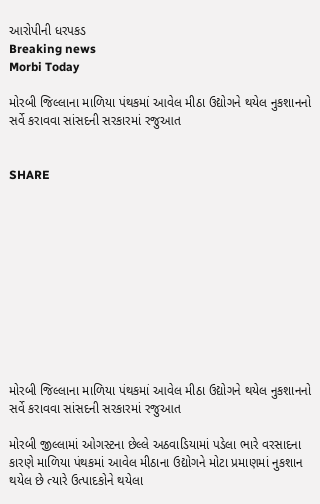આરોપીની ધરપકડ
Breaking news
Morbi Today

મોરબી જિલ્લાના માળિયા પંથકમાં આવેલ મીઠા ઉદ્યોગને થયેલ નુકશાનનો સર્વે કરાવવા સાંસદની સરકારમાં રજુઆત


SHARE











મોરબી જિલ્લાના માળિયા પંથકમાં આવેલ મીઠા ઉદ્યોગને થયેલ નુકશાનનો સર્વે કરાવવા સાંસદની સરકારમાં રજુઆત

મોરબી જીલ્લામાં ઓગસ્ટના છેલ્લે અઠવાડિયામાં પડેલા ભારે વરસાદના કારણે માળિયા પંથકમાં આવેલ મીઠાના ઉદ્યોગને મોટા પ્રમાણમાં નુકશાન થયેલ છે ત્યારે ઉત્પાદકોને થયેલા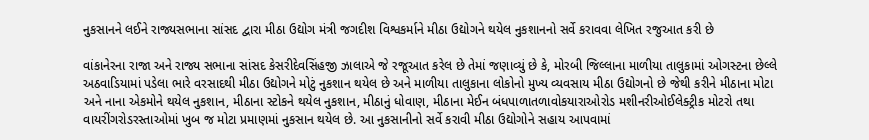નુકસાનને લઈને રાજ્યસભાના સાંસદ દ્વારા મીઠા ઉદ્યોગ મંત્રી જગદીશ વિશ્વકર્માને મીઠા ઉદ્યોગને થયેલ નુકશાનનો સર્વે કરાવવા લેખિત રજુઆત કરી છે

વાંકાનેરના રાજા અને રાજ્ય સભાના સાંસદ કેસરીદેવસિંહજી ઝાલાએ જે રજૂઆત કરેલ છે તેમાં જણાવ્યું છે કે, મોરબી જિલ્લાના માળીયા તાલુકામાં ઓગસ્ટના છેલ્લે અઠવાડિયામાં પડેલા ભારે વરસાદથી મીઠા ઉદ્યોગને મોટું નુકશાન થયેલ છે અને માળીયા તાલુકાના લોકોનો મુખ્ય વ્યવસાય મીઠા ઉદ્યોગનો છે જેથી કરીને મીઠાના મોટા અને નાના એકમોને થયેલ નુકશાન, મીઠાના સ્ટોકને થયેલ નુકશાન, મીઠાનું ધોવાણ, મીઠાના મેઈન બંધપાળાતળાવોકયારાઓરોડ મશીનરીઓઈલેક્ટ્રીક મોટરો તથા વાયરીંગરોડરસ્તાઓમાં ખુબ જ મોટા પ્રમાણમાં નુકસાન થયેલ છે. આ નુકસાનીનો સર્વે કરાવી મીઠા ઉદ્યોગોને સહાય આપવામાં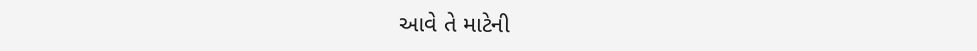આવે તે માટેની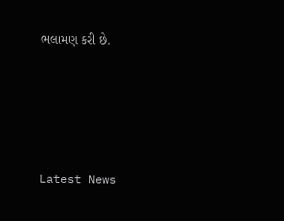ભલામણ કરી છે.




Latest News